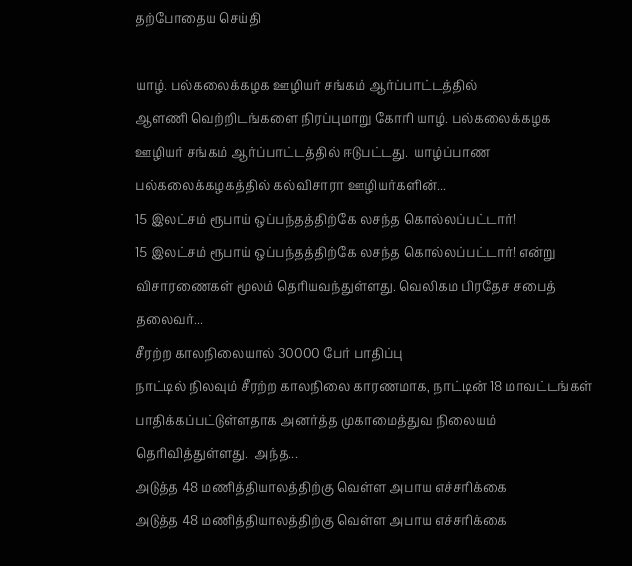தற்போதைய செய்தி

யாழ். பல்கலைக்கழக ஊழியர் சங்கம் ஆர்ப்பாட்டத்தில்
ஆளணி வெற்றிடங்களை நிரப்புமாறு கோரி யாழ். பல்கலைக்கழக ஊழியர் சங்கம் ஆர்ப்பாட்டத்தில் ஈடுபட்டது.  யாழ்ப்பாண பல்கலைக்கழகத்தில் கல்விசாரா ஊழியர்களின்...
15 இலட்சம் ரூபாய் ஒப்பந்தத்திற்கே லசந்த கொல்லப்பட்டார்!
15 இலட்சம் ரூபாய் ஒப்பந்தத்திற்கே லசந்த கொல்லப்பட்டார்! என்று விசாரணைகள் மூலம் தெரியவந்துள்ளது. வெலிகம பிரதேச சபைத் தலைவர்...
சீரற்ற காலநிலையால் 30000 பேர் பாதிப்பு
நாட்டில் நிலவும் சீரற்ற காலநிலை காரணமாக, நாட்டின் 18 மாவட்டங்கள் பாதிக்கப்பட்டுள்ளதாக அனர்த்த முகாமைத்துவ நிலையம் தெரிவித்துள்ளது.  அந்த...
அடுத்த 48 மணித்தியாலத்திற்கு வெள்ள அபாய எச்சரிக்கை
அடுத்த 48 மணித்தியாலத்திற்கு வெள்ள அபாய எச்சரிக்கை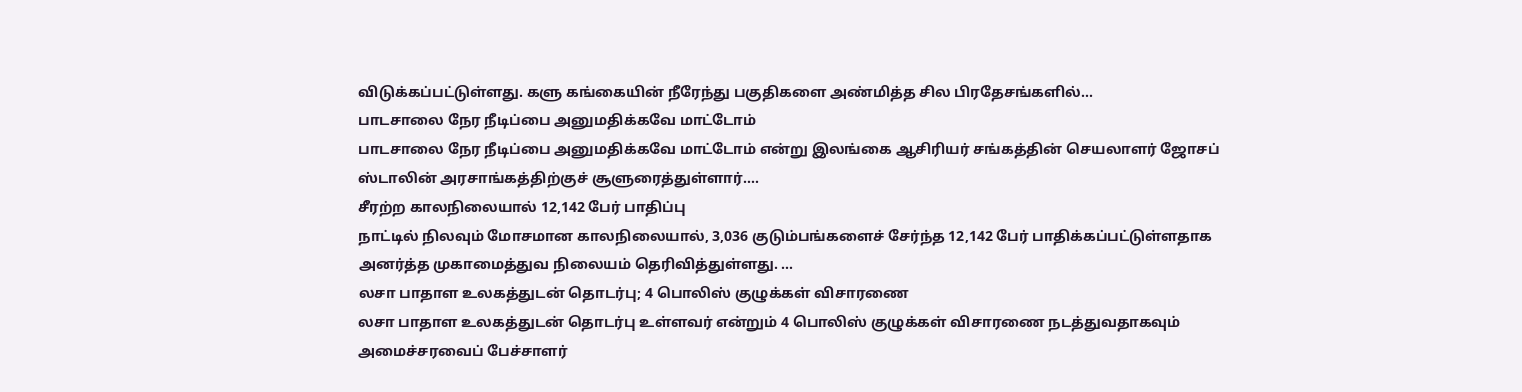விடுக்கப்பட்டுள்ளது. களு கங்கையின் நீரேந்து பகுதிகளை அண்மித்த சில பிரதேசங்களில்...
பாடசாலை நேர நீடிப்பை அனுமதிக்கவே மாட்டோம்
பாடசாலை நேர நீடிப்பை அனுமதிக்கவே மாட்டோம் என்று இலங்கை ஆசிரியர் சங்கத்தின் செயலாளர் ஜோசப் ஸ்டாலின் அரசாங்கத்திற்குச் சூளுரைத்துள்ளார்....
சீரற்ற காலநிலையால் 12,142 பேர் பாதிப்பு
நாட்டில் நிலவும் மோசமான காலநிலையால், 3,036 குடும்பங்களைச் சேர்ந்த 12,142 பேர் பாதிக்கப்பட்டுள்ளதாக அனர்த்த முகாமைத்துவ நிலையம் தெரிவித்துள்ளது. ...
லசா பாதாள உலகத்துடன் தொடர்பு; 4 பொலிஸ் குழுக்கள் விசாரணை
லசா பாதாள உலகத்துடன் தொடர்பு உள்ளவர் என்றும் 4 பொலிஸ் குழுக்கள் விசாரணை நடத்துவதாகவும் அமைச்சரவைப் பேச்சாளர்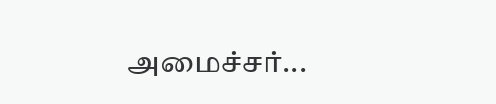அமைச்சர்...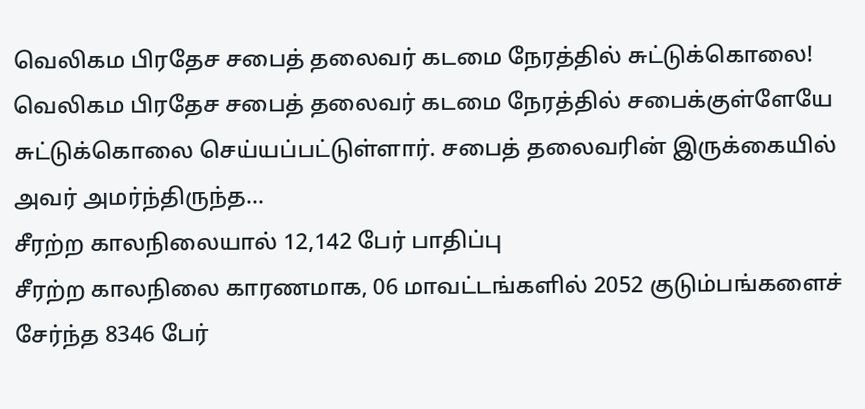வெலிகம பிரதேச சபைத் தலைவர் கடமை நேரத்தில் சுட்டுக்கொலை!
வெலிகம பிரதேச சபைத் தலைவர் கடமை நேரத்தில் சபைக்குள்ளேயே சுட்டுக்கொலை செய்யப்பட்டுள்ளார். சபைத் தலைவரின் இருக்கையில் அவர் அமர்ந்திருந்த...
சீரற்ற காலநிலையால் 12,142 பேர் பாதிப்பு
சீரற்ற காலநிலை காரணமாக, 06 மாவட்டங்களில் 2052 குடும்பங்களைச் சேர்ந்த 8346 பேர்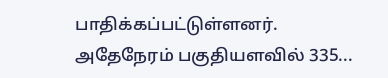பாதிக்கப்பட்டுள்ளனர்.  அதேநேரம் பகுதியளவில் 335...